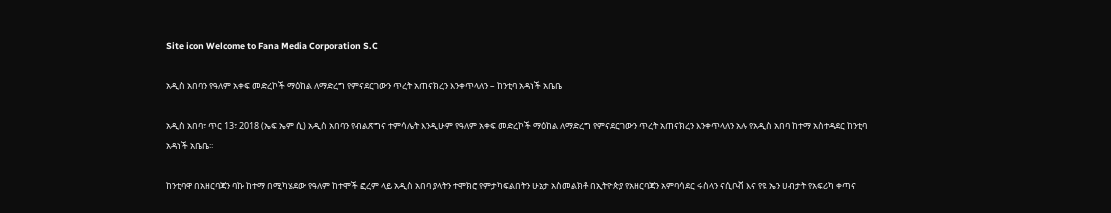Site icon Welcome to Fana Media Corporation S.C

አዲስ አበባን የዓለም አቀፍ መድረኮች ማዕከል ለማድረግ የምናደርገውን ጥረት አጠናክረን እንቀጥላለን – ከንቲባ አዳነች አቤቤ

አዲስ አበባ፣ ጥር 13፣ 2018 (ኤፍ ኤም ሲ) አዲስ አበባን የብልጽግና ተምሳሌት እንዲሁም የዓለም አቀፍ መድረኮች ማዕከል ለማድረግ የምናደርገውን ጥረት አጠናክረን እንቀጥላለን አሉ የአዲስ አበባ ከተማ አስተዳደር ከንቲባ አዳነች አቤቤ፡፡

ከንቲባዋ በአዘርባጃን ባኩ ከተማ በሚካሄደው የዓለም ከተሞች ፎረም ላይ አዲስ አበባ ያላትን ተሞክሮ የምታካፍልበትን ሁኔታ አስመልክቶ በኢትዮጵያ የአዘርባጃን አምባሳደር ሩስላን ናሲቦቭ እና የዩ ኤን ሀብታት የአፍሪካ ቀጣና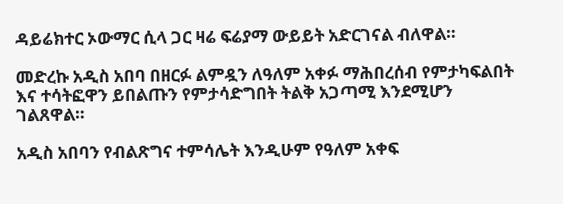ዳይሬክተር ኦውማር ሲላ ጋር ዛሬ ፍሬያማ ውይይት አድርገናል ብለዋል።

መድረኩ አዲስ አበባ በዘርፉ ልምዷን ለዓለም አቀፉ ማሕበረሰብ የምታካፍልበት እና ተሳትፎዋን ይበልጡን የምታሳድግበት ትልቅ አጋጣሚ እንደሚሆን ገልጸዋል።

አዲስ አበባን የብልጽግና ተምሳሌት እንዲሁም የዓለም አቀፍ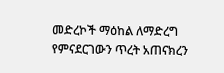መድረኮች ማዕከል ለማድረግ የምናደርገውን ጥረት አጠናክረን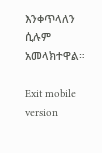እንቀጥላለን ሲሉም አመላክተዋል።

Exit mobile version